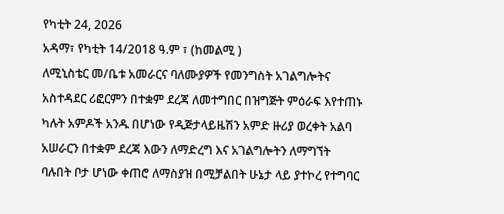የካቲት 24, 2026
አዳማ፣ የካቲት 14/2018 ዓ.ም ፣ (ከመልሚ )
ለሚኒስቴር መ/ቤቱ አመራርና ባለሙያዎች የመንግስት አገልግሎትና አስተዳደር ሪፎርምን በተቋም ደረጃ ለመተግበር በዝግጅት ምዕራፍ እየተጠኑ ካሉት አምዶች አንዱ በሆነው የዲጅታላይዜሽን አምድ ዙሪያ ወረቀት አልባ አሠራርን በተቋም ደረጃ እውን ለማድረግ እና አገልግሎትን ለማግኘት ባሉበት ቦታ ሆነው ቀጠሮ ለማስያዝ በሚቻልበት ሁኔታ ላይ ያተኮረ የተግባር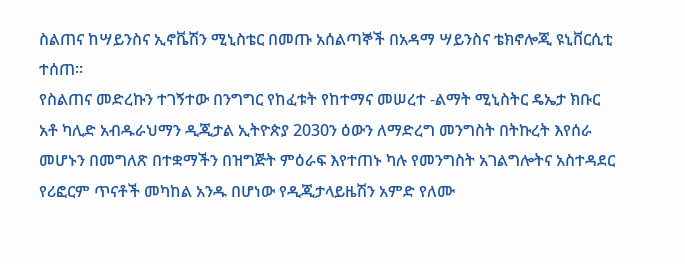ስልጠና ከሣይንስና ኢኖቬሽን ሚኒስቴር በመጡ አሰልጣኞች በአዳማ ሣይንስና ቴክኖሎጂ ዩኒቨርሲቲ ተሰጠ።
የስልጠና መድረኩን ተገኝተው በንግግር የከፈቱት የከተማና መሠረተ -ልማት ሚኒስትር ዴኤታ ክቡር አቶ ካሊድ አብዱራህማን ዲጂታል ኢትዮጵያ 2030ን ዕውን ለማድረግ መንግስት በትኩረት እየሰራ መሆኑን በመግለጽ በተቋማችን በዝግጅት ምዕራፍ እየተጠኑ ካሉ የመንግስት አገልግሎትና አስተዳደር የሪፎርም ጥናቶች መካከል አንዱ በሆነው የዲጂታላይዜሽን አምድ የለሙ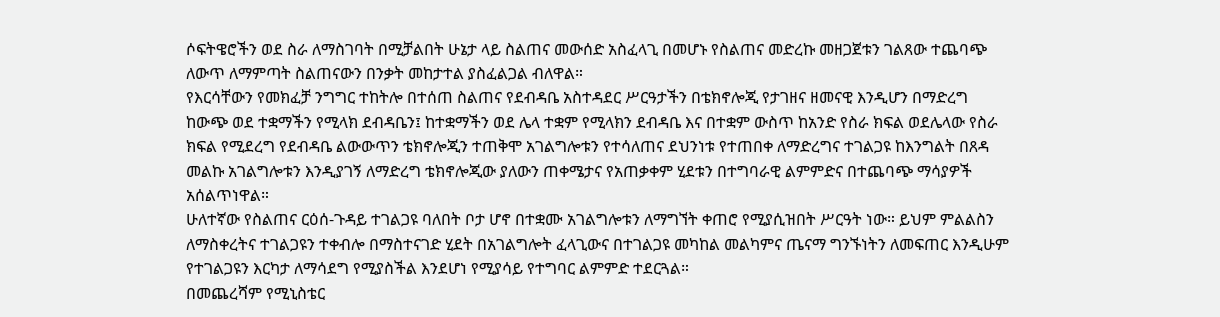ሶፍትዌሮችን ወደ ስራ ለማስገባት በሚቻልበት ሁኔታ ላይ ስልጠና መውሰድ አስፈላጊ በመሆኑ የስልጠና መድረኩ መዘጋጀቱን ገልጸው ተጨባጭ ለውጥ ለማምጣት ስልጠናውን በንቃት መከታተል ያስፈልጋል ብለዋል።
የእርሳቸውን የመክፈቻ ንግግር ተከትሎ በተሰጠ ስልጠና የደብዳቤ አስተዳደር ሥርዓታችን በቴክኖሎጂ የታገዘና ዘመናዊ እንዲሆን በማድረግ ከውጭ ወደ ተቋማችን የሚላክ ደብዳቤን፤ ከተቋማችን ወደ ሌላ ተቋም የሚላክን ደብዳቤ እና በተቋም ውስጥ ከአንድ የስራ ክፍል ወደሌላው የስራ ክፍል የሚደረግ የደብዳቤ ልውውጥን ቴክኖሎጂን ተጠቅሞ አገልግሎቱን የተሳለጠና ደህንነቱ የተጠበቀ ለማድረግና ተገልጋዩ ከእንግልት በጸዳ መልኩ አገልግሎቱን እንዲያገኝ ለማድረግ ቴክኖሎጂው ያለውን ጠቀሜታና የአጠቃቀም ሂደቱን በተግባራዊ ልምምድና በተጨባጭ ማሳያዎች አሰልጥነዋል።
ሁለተኛው የስልጠና ርዕሰ-ጉዳይ ተገልጋዩ ባለበት ቦታ ሆኖ በተቋሙ አገልግሎቱን ለማግኘት ቀጠሮ የሚያሲዝበት ሥርዓት ነው። ይህም ምልልስን ለማስቀረትና ተገልጋዩን ተቀብሎ በማስተናገድ ሂደት በአገልግሎት ፈላጊውና በተገልጋዩ መካከል መልካምና ጤናማ ግንኙነትን ለመፍጠር እንዲሁም የተገልጋዩን እርካታ ለማሳደግ የሚያስችል እንደሆነ የሚያሳይ የተግባር ልምምድ ተደርጓል።
በመጨረሻም የሚኒስቴር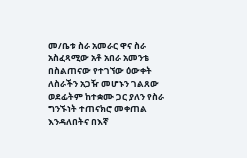መ/ቤቱ ስራ አመራር ዋና ስራ አስፈጻሚው አቶ አበራ አመንቴ በስልጠናው የተገኘው ዕውቀት ለስራችን አጋዥ መሆኑን ገልጸው ወደፊትም ከተቋሙ ጋር ያለን የስራ ግንኙነት ተጠናክሮ መቀጠል እንዳለበትና በእኛ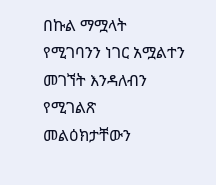በኩል ማሟላት የሚገባንን ነገር አሟልተን መገኘት እንዳለብን የሚገልጽ መልዕክታቸውን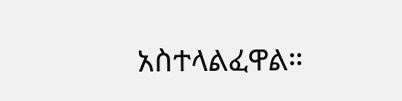አስተላልፈዋል።